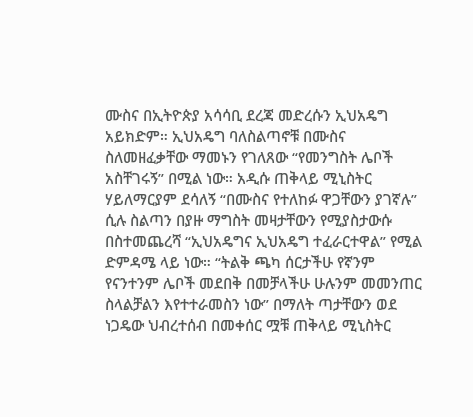ሙስና በኢትዮጵያ አሳሳቢ ደረጃ መድረሱን ኢህአዴግ አይክድም። ኢህአዴግ ባለስልጣኖቹ በሙስና ስለመዘፈቃቸው ማመኑን የገለጸው “የመንግስት ሌቦች አስቸገሩኝ” በሚል ነው። አዲሱ ጠቅላይ ሚኒስትር ሃይለማርያም ደሳለኝ “በሙስና የተለከፉ ዋጋቸውን ያገኛሉ” ሲሉ ስልጣን በያዙ ማግስት መዛታቸውን የሚያስታውሱ በስተመጨረሻ “ኢህአዴግና ኢህአዴግ ተፈራርተዋል” የሚል ድምዳሜ ላይ ነው። “ትልቅ ጫካ ሰርታችሁ የኛንም የናንተንም ሌቦች መደበቅ በመቻላችሁ ሁሉንም መመንጠር ስላልቻልን እየተተራመስን ነው” በማለት ጣታቸውን ወደ ነጋዴው ህብረተሰብ በመቀሰር ሟቹ ጠቅላይ ሚኒስትር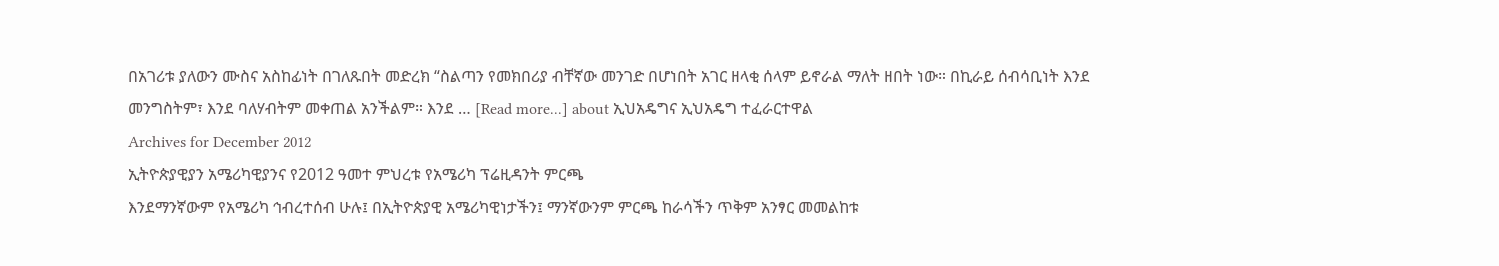በአገሪቱ ያለውን ሙስና አስከፊነት በገለጹበት መድረክ “ስልጣን የመክበሪያ ብቸኛው መንገድ በሆነበት አገር ዘላቂ ሰላም ይኖራል ማለት ዘበት ነው። በኪራይ ሰብሳቢነት እንደ መንግስትም፣ እንደ ባለሃብትም መቀጠል አንችልም። እንደ … [Read more...] about ኢህአዴግና ኢህአዴግ ተፈራርተዋል
Archives for December 2012
ኢትዮጵያዊያን አሜሪካዊያንና የ2012 ዓመተ ምህረቱ የአሜሪካ ፕሬዚዳንት ምርጫ
እንደማንኛውም የአሜሪካ ኅብረተሰብ ሁሉ፤ በኢትዮጵያዊ አሜሪካዊነታችን፤ ማንኛውንም ምርጫ ከራሳችን ጥቅም አንፃር መመልከቱ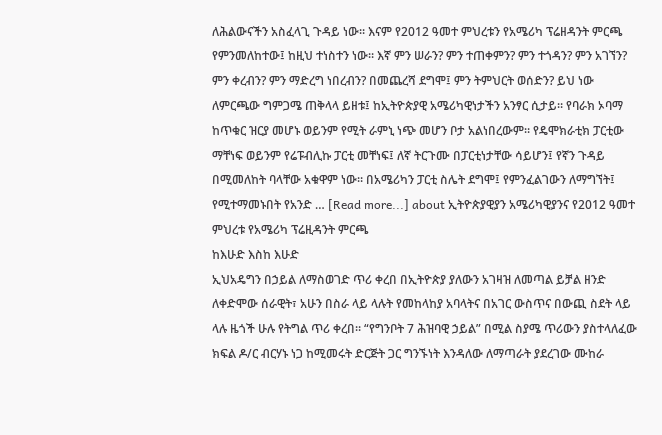ለሕልውናችን አስፈላጊ ጉዳይ ነው። እናም የ2012 ዓመተ ምህረቱን የአሜሪካ ፕሬዘዳንት ምርጫ የምንመለከተው፤ ከዚህ ተነስተን ነው። እኛ ምን ሠራን? ምን ተጠቀምን? ምን ተጎዳን? ምን አገኘን? ምን ቀረብን? ምን ማድረግ ነበረብን? በመጨረሻ ደግሞ፤ ምን ትምህርት ወሰድን? ይህ ነው ለምርጫው ግምጋሜ ጠቅላላ ይዘቱ፤ ከኢትዮጵያዊ አሜሪካዊነታችን አንፃር ሲታይ። የባራክ ኦባማ ከጥቁር ዝርያ መሆኑ ወይንም የሚት ራምኒ ነጭ መሆን ቦታ አልነበረውም። የዴሞክራቲክ ፓርቲው ማቸነፍ ወይንም የሬፑብሊኩ ፓርቲ መቸነፍ፤ ለኛ ትርጉሙ በፓርቲነታቸው ሳይሆን፤ የኛን ጉዳይ በሚመለከት ባላቸው አቁዋም ነው። በአሜሪካን ፓርቲ ስሌት ደግሞ፤ የምንፈልገውን ለማግኘት፤ የሚተማመኑበት የአንድ … [Read more...] about ኢትዮጵያዊያን አሜሪካዊያንና የ2012 ዓመተ ምህረቱ የአሜሪካ ፕሬዚዳንት ምርጫ
ከእሁድ እስከ እሁድ
ኢህአዴግን በኃይል ለማስወገድ ጥሪ ቀረበ በኢትዮጵያ ያለውን አገዛዝ ለመጣል ይቻል ዘንድ ለቀድሞው ሰራዊት፣ አሁን በስራ ላይ ላሉት የመከላከያ አባላትና በአገር ውስጥና በውጪ ስደት ላይ ላሉ ዜጎች ሁሉ የትግል ጥሪ ቀረበ። “የግንቦት 7 ሕዝባዊ ኃይል” በሚል ስያሜ ጥሪውን ያስተላለፈው ክፍል ዶ/ር ብርሃኑ ነጋ ከሚመሩት ድርጅት ጋር ግንኙነት እንዳለው ለማጣራት ያደረገው ሙከራ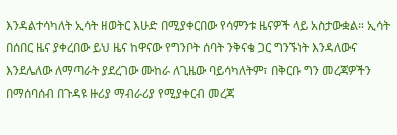እንዳልተሳካለት ኢሳት ዘወትር እሁድ በሚያቀርበው የሳምንቱ ዜናዎች ላይ አስታውቋል። ኢሳት በሰበር ዜና ያቀረበው ይህ ዜና ከዋናው የግንቦት ሰባት ንቅናቄ ጋር ግንኙነት እንዳለውና እንደሌለው ለማጣራት ያደረገው ሙከራ ለጊዜው ባይሳካለትም፣ በቅርቡ ግን መረጃዎችን በማሰባሰብ በጉዳዩ ዙሪያ ማብራሪያ የሚያቀርብ መረጃ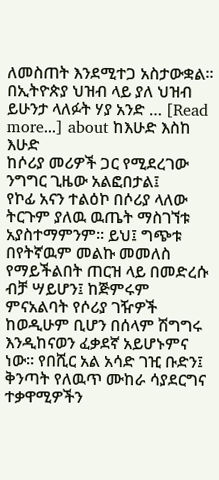ለመስጠት እንደሚተጋ አስታውቋል። በኢትዮጵያ ህዝብ ላይ ያለ ህዝብ ይሁንታ ላለፉት ሃያ አንድ … [Read more...] about ከእሁድ እስከ እሁድ
ከሶሪያ መሪዎች ጋር የሚደረገው ንግግር ጊዜው አልፎበታል፤
የኮፊ አናን ተልዕኮ በሶሪያ ላለው ትርጉም ያለዉ ዉጤት ማስገኘቱ አያስተማምንም። ይህ፤ ግጭቱ በየትኛዉም መልኩ መመለስ የማይችልበት ጠርዝ ላይ በመድረሱ ብቻ ሣይሆን፤ ከጅምሩም ምናአልባት የሶሪያ ገዥዎች ከወዲሁም ቢሆን በሰላም ሽግግሩ እንዲከናወን ፈቃደኛ አይሆኑምና ነው። የበሺር አል አሳድ ገዢ ቡድን፤ ቅንጣት የለዉጥ ሙከራ ሳያደርግና ተቃዋሚዎችን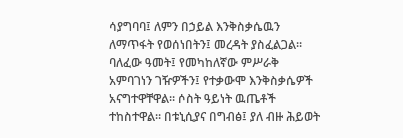ሳያግባባ፤ ለምን በኃይል እንቅስቃሴዉን ለማጥፋት የወሰነበትን፤ መረዳት ያስፈልጋል። ባለፈው ዓመት፤ የመካከለኛው ምሥራቅ አምባገነን ገዥዎችን፤ የተቃውሞ እንቅስቃሴዎች አናግተዋቸዋል። ሶስት ዓይነት ዉጤቶች ተከስተዋል። በቱኒሲያና በግብፅ፤ ያለ ብዙ ሕይወት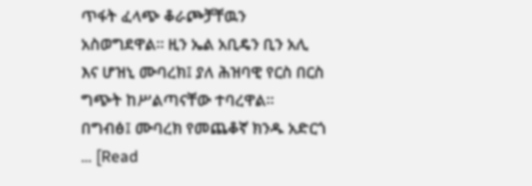ጥፋት ፈላጭ ቆራጮቻቸዉን አስወግደዋል። ዚን ኤል አቢዴን ቢን አሊ እና ሆዝኒ ሙባረክ፤ ያለ ሕዝባዊ የርስ በርስ ግጭት ከሥልጣናቸው ተባረዋል። በግብፅ፤ ሙባረክ የመጨቆኛ ክንዱ አድርጎ … [Read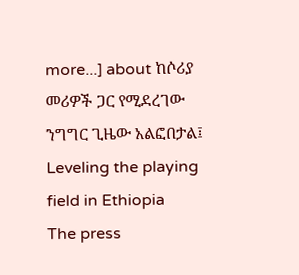more...] about ከሶሪያ መሪዎች ጋር የሚደረገው ንግግር ጊዜው አልፎበታል፤
Leveling the playing field in Ethiopia
The press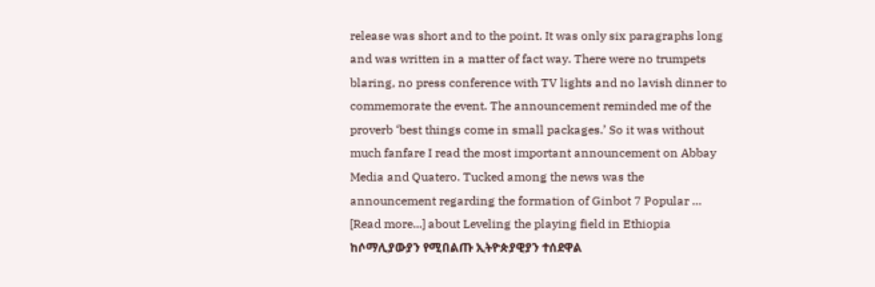release was short and to the point. It was only six paragraphs long and was written in a matter of fact way. There were no trumpets blaring, no press conference with TV lights and no lavish dinner to commemorate the event. The announcement reminded me of the proverb ‘best things come in small packages.’ So it was without much fanfare I read the most important announcement on Abbay Media and Quatero. Tucked among the news was the announcement regarding the formation of Ginbot 7 Popular … [Read more...] about Leveling the playing field in Ethiopia
ከሶማሊያውያን የሚበልጡ ኢትዮጵያዊያን ተሰደዋል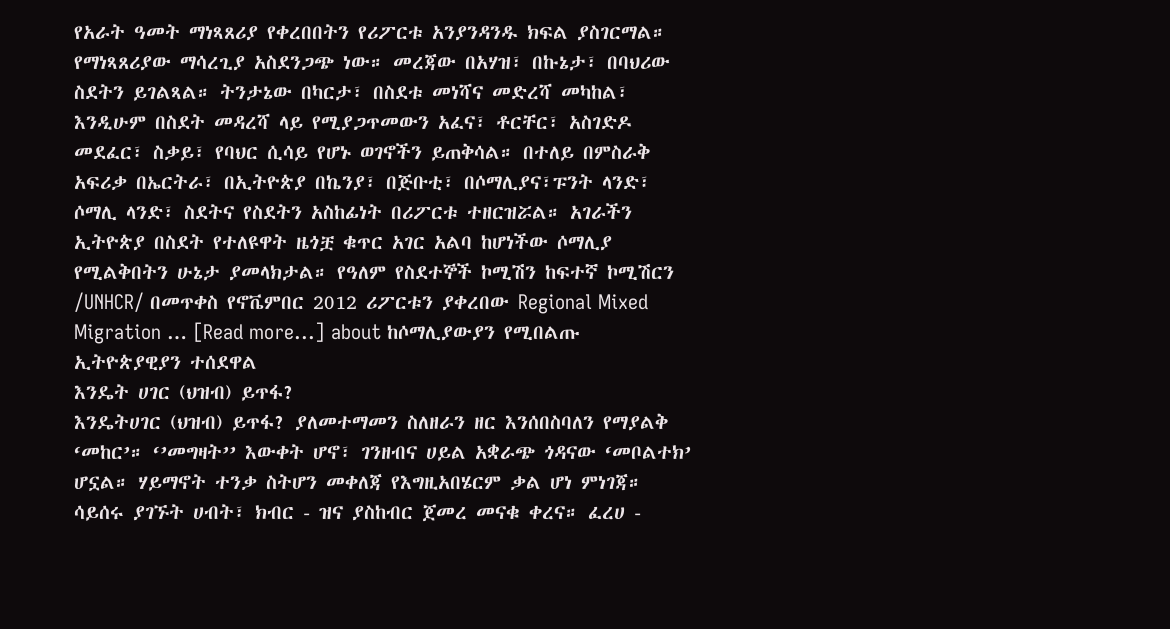የአራት ዓመት ማነጻጸሪያ የቀረበበትን የሪፖርቱ አንያንዳንዱ ክፍል ያስገርማል። የማነጻጸሪያው ማሳረጊያ አስደንጋጭ ነው። መረጃው በአሃዝ፣ በኩኔታ፣ በባህሪው ስደትን ይገልጻል። ትንታኔው በካርታ፣ በስደቱ መነሻና መድረሻ መካከል፣ እንዲሁም በስደት መዳረሻ ላይ የሚያጋጥመውን አፈና፣ ቶርቸር፣ አስገድዶ መደፈር፣ ስቃይ፣ የባህር ሲሳይ የሆኑ ወገኖችን ይጠቅሳል። በተለይ በምስራቅ አፍሪቃ በኤርትራ፣ በኢትዮጵያ በኬንያ፣ በጅቡቲ፣ በሶማሊያና፣ፑንት ላንድ፣ ሶማሊ ላንድ፣ ስደትና የስደትን አስከፊነት በሪፖርቱ ተዘርዝሯል። አገራችን ኢትዮጵያ በስደት የተለዩዋት ዜጎቿ ቁጥር አገር አልባ ከሆነችው ሶማሊያ የሚልቅበትን ሁኔታ ያመላክታል። የዓለም የስደተኞች ኮሚሽን ከፍተኛ ኮሚሽርን /UNHCR/ በመጥቀስ የኖቬምበር 2012 ሪፖርቱን ያቀረበው Regional Mixed Migration … [Read more...] about ከሶማሊያውያን የሚበልጡ ኢትዮጵያዊያን ተሰደዋል
እንዴት ሀገር (ህዝብ) ይጥፋ?
እንዴትሀገር (ህዝብ) ይጥፋ? ያለመተማመን ስለዘራን ዘር እንሰበስባለን የማያልቅ ‘መከር’። ‘’መግዛት’’ እውቀት ሆኖ፣ ገንዘብና ሀይል አቋራጭ ጎዳናው ‘መቦልተክ’ ሆኗል። ሃይማኖት ተንቃ ስትሆን መቀለጃ የእግዚአበሄርም ቃል ሆነ ምነገጃ። ሳይሰሩ ያገኙት ሀብት፣ ክብር - ዝና ያስከብር ጀመረ መናቁ ቀረና። ፈረሀ -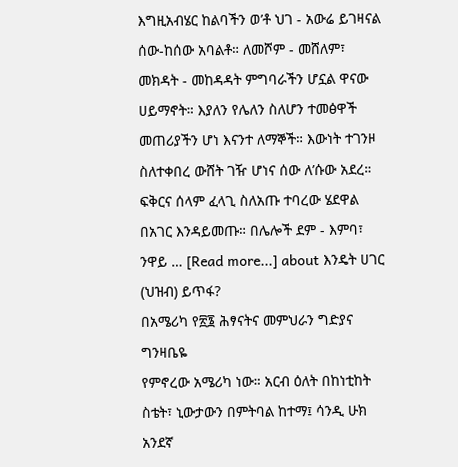እግዚአብሄር ከልባችን ወ’ቶ ህገ - አውሬ ይገዛናል ሰው-ከሰው አባልቶ። ለመሾም - መሸለም፣ መክዳት - መከዳዳት ምግባራችን ሆኗል ዋናው ሀይማኖት። እያለን የሌለን ስለሆን ተመፅዋች መጠሪያችን ሆነ እናንተ ለማኞች። እውነት ተገንዞ ስለተቀበረ ውሸት ገዥ ሆነና ሰው ለ’ሱው አደረ። ፍቅርና ሰላም ፈላጊ ስለአጡ ተባረው ሄደዋል በአገር እንዳይመጡ። በሌሎች ደም - እምባ፣ ንዋይ … [Read more...] about እንዴት ሀገር (ህዝብ) ይጥፋ?
በአሜሪካ የ፳፮ ሕፃናትና መምህራን ግድያና ግንዛቤዬ
የምኖረው አሜሪካ ነው። አርብ ዕለት በከነቲከት ስቴት፣ ኒውታውን በምትባል ከተማ፤ ሳንዲ ሁክ አንደኛ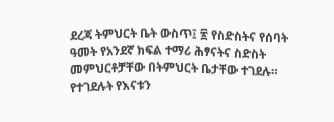ደረጃ ትምህርት ቤት ውስጥ፤ ፳ የስድስትና የሰባት ዓመት የአንደኛ ክፍል ተማሪ ሕፃናትና ስድስት መምህርቶቻቸው በትምህርት ቤታቸው ተገደሉ። የተገደሉት የእናቱን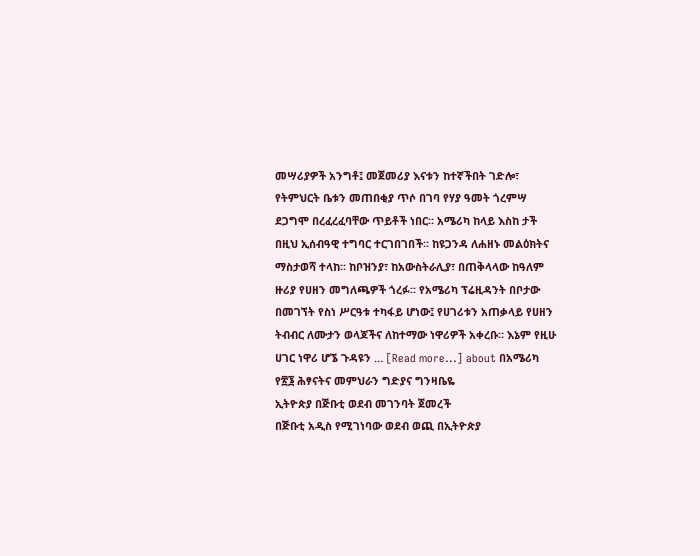መሣሪያዎች አንግቶ፤ መጀመሪያ እናቱን ከተኛችበት ገድሎ፣ የትምህርት ቤቱን መጠበቂያ ጥሶ በገባ የሃያ ዓመት ጎረምሣ ደጋግሞ በረፈረፈባቸው ጥይቶች ነበር። አሜሪካ ከላይ እስከ ታች በዚህ ኢሰብዓዊ ተግባር ተርገበገበች። ከዩጋንዳ ለሐዘኑ መልዕክትና ማስታወሻ ተላከ። ከቦዝንያ፣ ከአውስትራሊያ፣ በጠቅላላው ከዓለም ዙሪያ የሀዘን መግለጫዎች ጎረፉ። የአሜሪካ ፕሬዚዳንት በቦታው በመገኘት የስነ ሥርዓቱ ተካፋይ ሆነው፤ የሀገሪቱን አጠቃላይ የሀዘን ትብብር ለሙታን ወላጆችና ለከተማው ነዋሪዎች አቀረቡ። እኔም የዚሁ ሀገር ነዋሪ ሆኜ ጉዳዩን … [Read more...] about በአሜሪካ የ፳፮ ሕፃናትና መምህራን ግድያና ግንዛቤዬ
ኢትዮጵያ በጅቡቲ ወደብ መገንባት ጀመረች
በጅቡቲ አዲስ የሚገነባው ወደብ ወጪ በኢትዮጵያ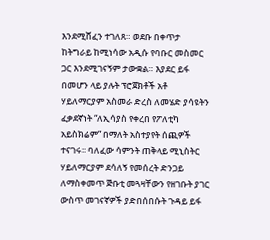እንደሚሸፈን ተገለጸ። ወደቡ በቀጥታ ከትግራይ ከሚነሳው አዲሱ የባቡር መስመር ጋር እንደሚገናኝም ታውቋል። እያደር ይፋ በመሆን ላይ ያሉት ፕሮጀክቶች አቶ ሃይለማርያም አስመራ ድረስ ለመሄድ ያሳዩትን ፈቃደኛነት “ለኢሳያስ የቀረበ የፖለቲካ አይስክሬም” በማለት አስተያየት ሰጪዎች ተናገሩ፡፡ ባለፈው ሳምንት ጠቅላይ ሚኒስትር ሃይለማርያም ደሳለኝ የመሰረት ድንጋይ ለማስቀመጥ ጅቡቲ መጓዛቸውን የዘገቡት ያገር ውስጥ መገናኛዎች ያድበሰበሱት ጉዳይ ይፋ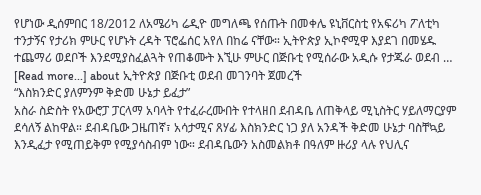የሆነው ዲሰምበር 18/2012 ለአሜሪካ ሬዲዮ መግለጫ የሰጡት በመቀሌ ዩኒቨርስቲ የአፍሪካ ፖለቲካ ተንታኝና የታሪክ ምሁር የሆኑት ረዳት ፕሮፌሰር አየለ በከሬ ናቸው። ኢትዮጵያ ኢኮኖሚዋ እያደገ በመሄዱ ተጨማሪ ወደቦች እንደሚያስፈልጓት የጠቆሙት እኚሁ ምሁር በጅቡቲ የሚሰራው አዲሱ የታጁራ ወደብ … [Read more...] about ኢትዮጵያ በጅቡቲ ወደብ መገንባት ጀመረች
“እስክንድር ያለምንም ቅድመ ሁኔታ ይፈታ”
አስራ ስድስት የአውሮፓ ፓርላማ አባላት የተፈራረሙበት የተላዘበ ደብዳቤ ለጠቅላይ ሚኒስትር ሃይለማርያም ደሳለኝ ልከዋል። ደብዳቤው ጋዜጠኛ፣ አሳታሚና ጸሃፊ እስክንድር ነጋ ያለ አንዳች ቅድመ ሁኔታ ባስቸኳይ እንዲፈታ የሚጠይቅም የሚያሳስብም ነው። ደብዳቤውን አስመልክቶ በዓለም ዙሪያ ላሉ የህሊና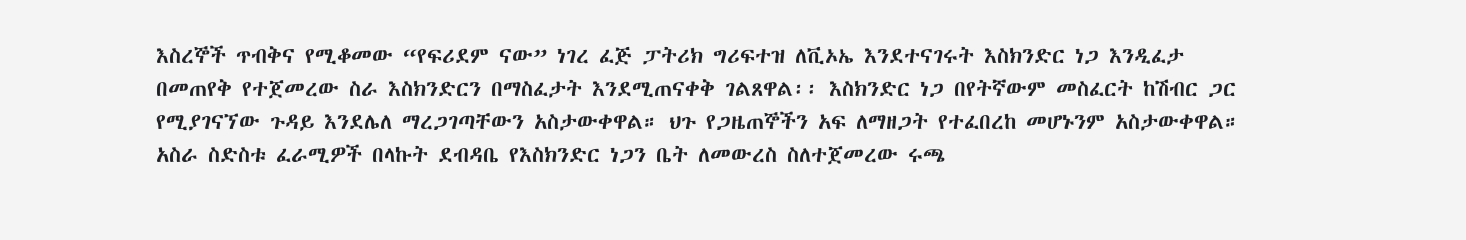እስረኞች ጥብቅና የሚቆመው “የፍሪደም ናው” ነገረ ፈጅ ፓትሪክ ግሪፍተዝ ለቪኦኤ እንደተናገሩት እስክንድር ነጋ እንዲፈታ በመጠየቅ የተጀመረው ስራ እስክንድርን በማስፈታት እንደሚጠናቀቅ ገልጸዋል፡፡ እስክንድር ነጋ በየትኛውም መስፈርት ከሽብር ጋር የሚያገናኘው ጉዳይ እንደሌለ ማረጋገጣቸውን አስታውቀዋል። ህጉ የጋዜጠኞችን አፍ ለማዘጋት የተፈበረከ መሆኑንም አስታውቀዋል። አስራ ስድስቱ ፈራሚዎች በላኩት ደብዳቤ የእስክንድር ነጋን ቤት ለመውረስ ስለተጀመረው ሩጫ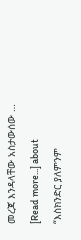መረጃ እንዳላቸው አስታውሰው … [Read more...] about “እስክንድር ያለምንም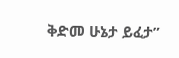ቅድመ ሁኔታ ይፈታ”